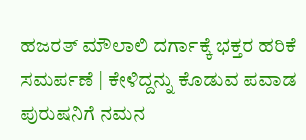ಹಜರತ್ ಮೌಲಾಲಿ ದರ್ಗಾಕ್ಕೆ ಭಕ್ತರ ಹರಿಕೆ ಸಮರ್ಪಣೆ | ಕೇಳಿದ್ದನ್ನು ಕೊಡುವ ಪವಾಡ ಪುರುಷನಿಗೆ ನಮನ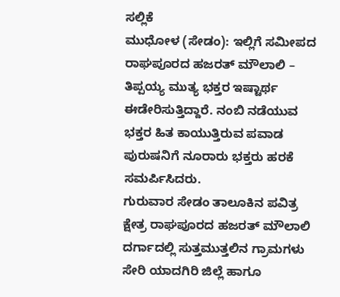ಸಲ್ಲಿಕೆ
ಮುಧೋಳ (ಸೇಡಂ): ಇಲ್ಲಿಗೆ ಸಮೀಪದ ರಾಘಪೂರದ ಹಜರತ್ ಮೌಲಾಲಿ –
ತಿಪ್ಪಯ್ಯ ಮುತ್ಯ ಭಕ್ತರ ಇಷ್ಟಾರ್ಥ ಈಡೇರಿಸುತ್ತಿದ್ದಾರೆ. ನಂಬಿ ನಡೆಯುವ ಭಕ್ತರ ಹಿತ ಕಾಯುತ್ತಿರುವ ಪವಾಡ ಪುರುಷನಿಗೆ ನೂರಾರು ಭಕ್ತರು ಹರಕೆ ಸಮರ್ಪಿಸಿದರು.
ಗುರುವಾರ ಸೇಡಂ ತಾಲೂಕಿನ ಪವಿತ್ರ ಕ್ಷೇತ್ರ ರಾಘಪೂರದ ಹಜರತ್ ಮೌಲಾಲಿ ದರ್ಗಾದಲ್ಲಿ ಸುತ್ತಮುತ್ತಲಿನ ಗ್ರಾಮಗಳು ಸೇರಿ ಯಾದಗಿರಿ ಜಿಲ್ಲೆ ಹಾಗೂ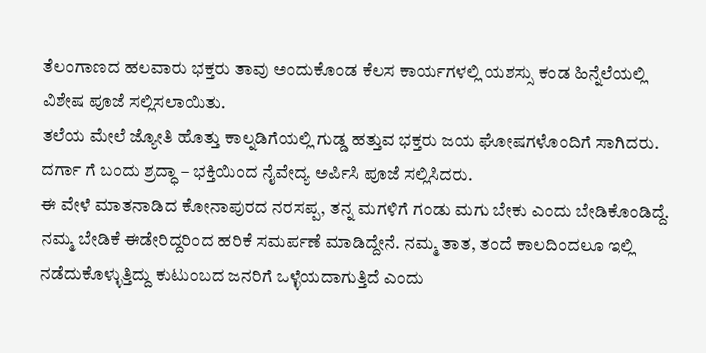ತೆಲಂಗಾಣದ ಹಲವಾರು ಭಕ್ತರು ತಾವು ಅಂದುಕೊಂಡ ಕೆಲಸ ಕಾರ್ಯಗಳಲ್ಲಿ ಯಶಸ್ಸು ಕಂಡ ಹಿನ್ನೆಲೆಯಲ್ಲಿ ವಿಶೇಷ ಪೂಜೆ ಸಲ್ಲಿಸಲಾಯಿತು.
ತಲೆಯ ಮೇಲೆ ಜ್ಯೋತಿ ಹೊತ್ತು ಕಾಲ್ನಡಿಗೆಯಲ್ಲಿ ಗುಡ್ಡ ಹತ್ತುವ ಭಕ್ತರು ಜಯ ಘೋಷಗಳೊಂದಿಗೆ ಸಾಗಿದರು. ದರ್ಗಾ ಗೆ ಬಂದು ಶ್ರದ್ಧಾ – ಭಕ್ತಿಯಿಂದ ನೈವೇದ್ಯ ಅರ್ಪಿಸಿ ಪೂಜೆ ಸಲ್ಲಿಸಿದರು.
ಈ ವೇಳೆ ಮಾತನಾಡಿದ ಕೋನಾಪುರದ ನರಸಪ್ಪ, ತನ್ನ ಮಗಳಿಗೆ ಗಂಡು ಮಗು ಬೇಕು ಎಂದು ಬೇಡಿಕೊಂಡಿದ್ದೆ. ನಮ್ಮ ಬೇಡಿಕೆ ಈಡೇರಿದ್ದರಿಂದ ಹರಿಕೆ ಸಮರ್ಪಣೆ ಮಾಡಿದ್ದೇನೆ. ನಮ್ಮ ತಾತ, ತಂದೆ ಕಾಲದಿಂದಲೂ ಇಲ್ಲಿ ನಡೆದುಕೊಳ್ಳುತ್ತಿದ್ದು ಕುಟುಂಬದ ಜನರಿಗೆ ಒಳ್ಳೆಯದಾಗುತ್ತಿದೆ ಎಂದು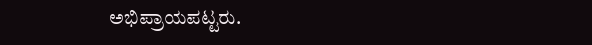ಅಭಿಪ್ರಾಯಪಟ್ಟರು.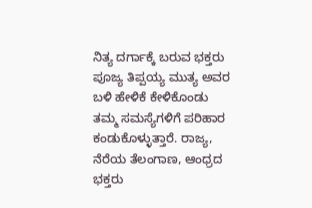ನಿತ್ಯ ದರ್ಗಾಕ್ಕೆ ಬರುವ ಭಕ್ತರು ಪೂಜ್ಯ ತಿಪ್ಪಯ್ಯ ಮುತ್ಯ ಅವರ ಬಳಿ ಹೇಳಿಕೆ ಕೇಳಿಕೊಂಡು ತಮ್ಮ ಸಮಸ್ಯೆಗಳಿಗೆ ಪರಿಹಾರ ಕಂಡುಕೊಳ್ಳುತ್ತಾರೆ. ರಾಜ್ಯ, ನೆರೆಯ ತೆಲಂಗಾಣ, ಆಂಧ್ರದ ಭಕ್ತರು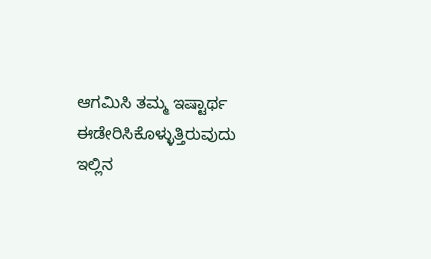ಆಗಮಿಸಿ ತಮ್ಮ ಇಷ್ಟಾರ್ಥ ಈಡೇರಿಸಿಕೊಳ್ಳುತ್ತಿರುವುದು ಇಲ್ಲಿನ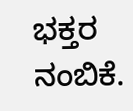ಭಕ್ತರ ನಂಬಿಕೆ.